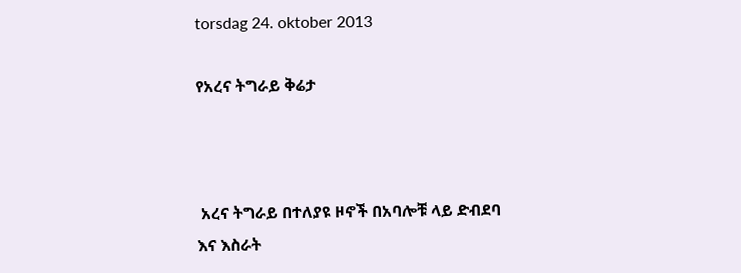torsdag 24. oktober 2013

የአረና ትግራይ ቅሬታ



 አረና ትግራይ በተለያዩ ዞኖች በአባሎቹ ላይ ድብደባ እና እስራት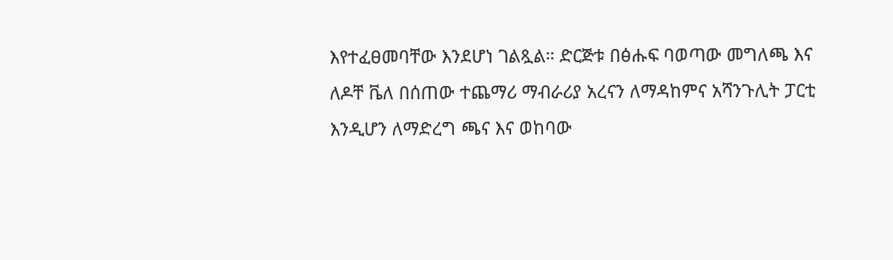እየተፈፀመባቸው እንደሆነ ገልጿል። ድርጅቱ በፅሑፍ ባወጣው መግለጫ እና ለዶቸ ቬለ በሰጠው ተጨማሪ ማብራሪያ አረናን ለማዳከምና አሻንጉሊት ፓርቲ እንዲሆን ለማድረግ ጫና እና ወከባው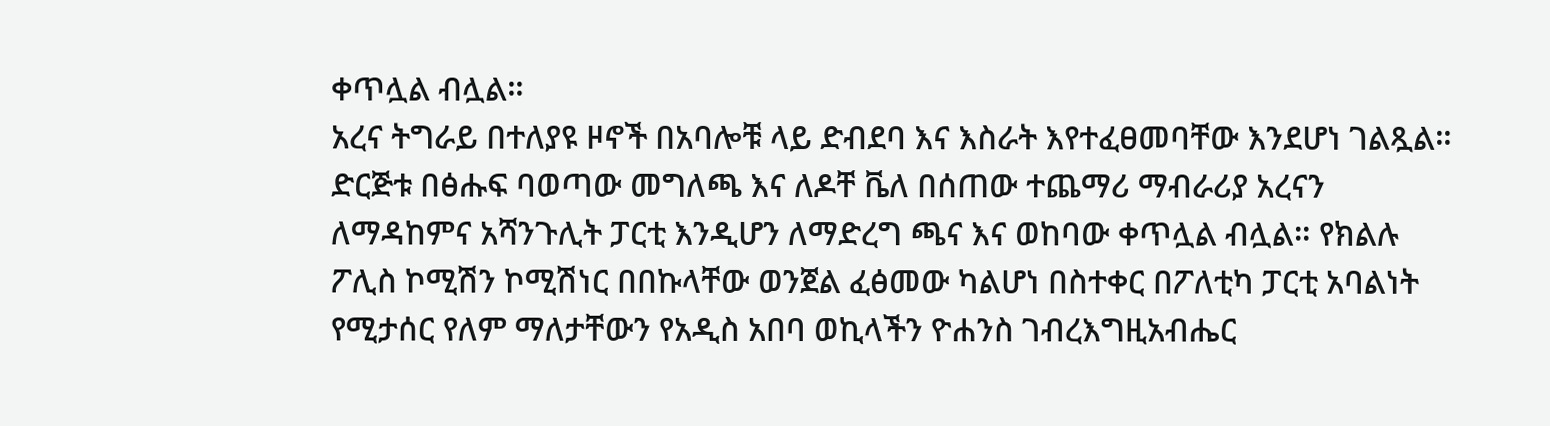ቀጥሏል ብሏል።
አረና ትግራይ በተለያዩ ዞኖች በአባሎቹ ላይ ድብደባ እና እስራት እየተፈፀመባቸው እንደሆነ ገልጿል። ድርጅቱ በፅሑፍ ባወጣው መግለጫ እና ለዶቸ ቬለ በሰጠው ተጨማሪ ማብራሪያ አረናን ለማዳከምና አሻንጉሊት ፓርቲ እንዲሆን ለማድረግ ጫና እና ወከባው ቀጥሏል ብሏል። የክልሉ ፖሊስ ኮሚሽን ኮሚሽነር በበኩላቸው ወንጀል ፈፅመው ካልሆነ በስተቀር በፖለቲካ ፓርቲ አባልነት የሚታሰር የለም ማለታቸውን የአዲስ አበባ ወኪላችን ዮሐንስ ገብረእግዚአብሔር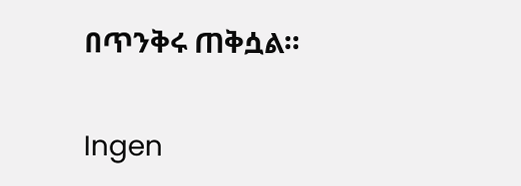በጥንቅሩ ጠቅሷል።

Ingen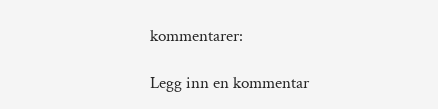kommentarer:

Legg inn en kommentar